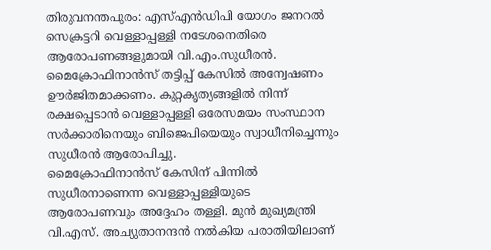തിരുവനന്തപുരം: എസ്എൻഡിപി യോഗം ജനറൽ സെക്രട്ടറി വെള്ളാപ്പള്ളി നടേശനെതിരെ ആരോപണങ്ങളുമായി വി.എം.സുധീരൻ. മൈക്രോഫിനാൻസ് തട്ടിപ്പ് കേസിൽ അന്വേഷണം ഊർജിതമാക്കണം. കുറ്റകൃത്യങ്ങളിൽ നിന്ന് രക്ഷപ്പെടാൻ വെള്ളാപ്പള്ളി ഒരേസമയം സംസ്ഥാന സർക്കാരിനെയും ബിജെപിയെയും സ്വാധീനിച്ചെന്നും സുധീരൻ ആരോപിച്ചു.
മൈക്രോഫിനാൻസ് കേസിന് പിന്നിൽ സുധീരനാണെന്ന വെള്ളാപ്പള്ളിയുടെ ആരോപണവും അദ്ദേഹം തള്ളി. മുൻ മുഖ്യമന്ത്രി വി.എസ്. അച്യുതാനന്ദൻ നൽകിയ പരാതിയിലാണ്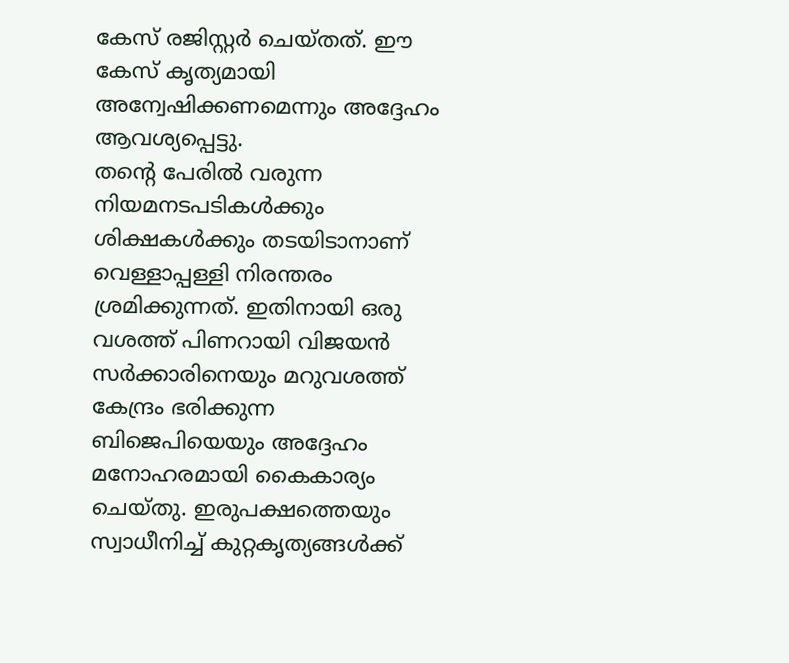കേസ് രജിസ്റ്റർ ചെയ്തത്. ഈ കേസ് കൃത്യമായി അന്വേഷിക്കണമെന്നും അദ്ദേഹം ആവശ്യപ്പെട്ടു.
തന്റെ പേരിൽ വരുന്ന നിയമനടപടികൾക്കും ശിക്ഷകൾക്കും തടയിടാനാണ് വെള്ളാപ്പള്ളി നിരന്തരം ശ്രമിക്കുന്നത്. ഇതിനായി ഒരു വശത്ത് പിണറായി വിജയൻ സർക്കാരിനെയും മറുവശത്ത് കേന്ദ്രം ഭരിക്കുന്ന ബിജെപിയെയും അദ്ദേഹം മനോഹരമായി കൈകാര്യം ചെയ്തു. ഇരുപക്ഷത്തെയും സ്വാധീനിച്ച് കുറ്റകൃത്യങ്ങൾക്ക്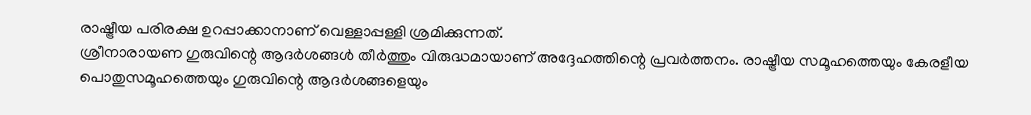രാഷ്ട്രീയ പരിരക്ഷ ഉറപ്പാക്കാനാണ് വെള്ളാപ്പള്ളി ശ്രമിക്കുന്നത്.
ശ്രീനാരായണ ഗുരുവിന്റെ ആദർശങ്ങൾ തീർത്തും വിരുദ്ധമായാണ് അദ്ദേഹത്തിന്റെ പ്രവർത്തനം. രാഷ്ട്രീയ സമൂഹത്തെയും കേരളീയ പൊതുസമൂഹത്തെയും ഗുരുവിന്റെ ആദർശങ്ങളെയും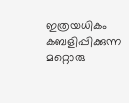ഇത്രയധികം കബളിപ്പിക്കുന്ന മറ്റൊരു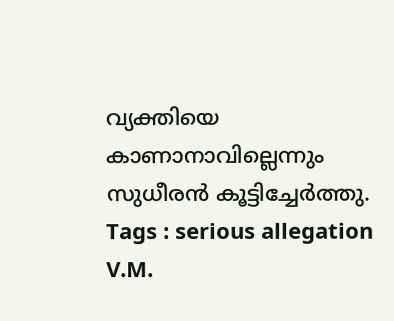വ്യക്തിയെ കാണാനാവില്ലെന്നും സുധീരൻ കൂട്ടിച്ചേർത്തു.
Tags : serious allegation V.M.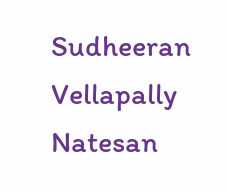Sudheeran Vellapally Natesan